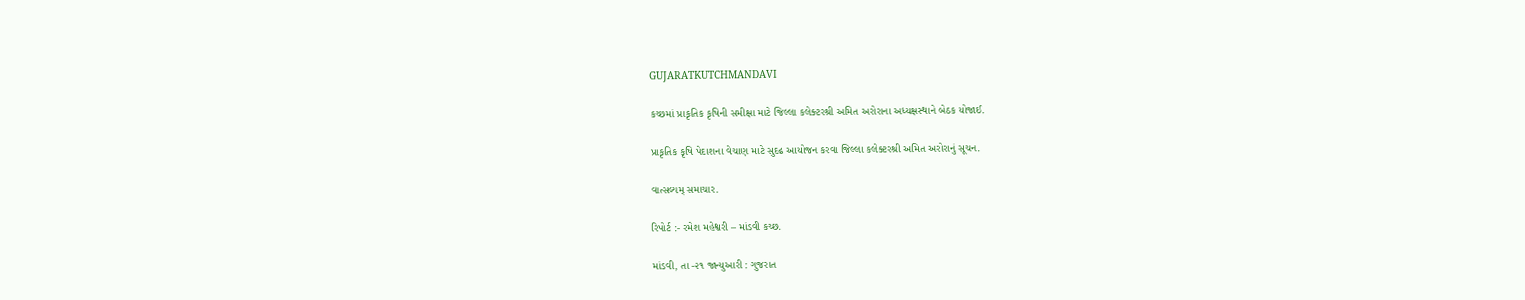GUJARATKUTCHMANDAVI

કચ્છમાં પ્રાકૃતિક કૃષિની સમીક્ષા માટે જિલ્લા કલેક્ટરશ્રી અમિત અરોરાના અધ્યક્ષસ્થાને બેઠક યોજાઈ.

પ્રાકૃતિક કૃષિ પેદાશના વેચાણ માટે સુદઢ આયોજન કરવા જિલ્લા કલેક્ટરશ્રી અમિત અરોરાનું સૂચન.

વાત્સલ્યમ્ સમાચાર.

રિપોર્ટ :- રમેશ મહેશ્વરી – માંડવી કચ્છ.

માંડવી, તા -૨૧ જાન્યુઆરી : ગુજરાત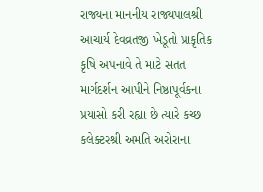રાજ્યના માનનીય રાજ્યપાલશ્રી આચાર્ય દેવવ્રતજી ખેડૂતો પ્રાકૃતિક કૃષિ અપનાવે તે માટે સતત માર્ગદર્શન આપીને નિષ્ઠાપૂર્વકના પ્રયાસો કરી રહ્યા છે ત્યારે કચ્છ કલેક્ટરશ્રી અમતિ અરોરાના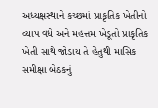અધ્યક્ષસ્થાને કચ્છમાં પ્રાકૃતિક ખેતીનો વ્યાપ વધે અને મહત્તમ ખેડૂતો પ્રાકૃતિક ખેતી સાથે જોડાય તે હેતુથી માસિક સમીક્ષા બેઠકનું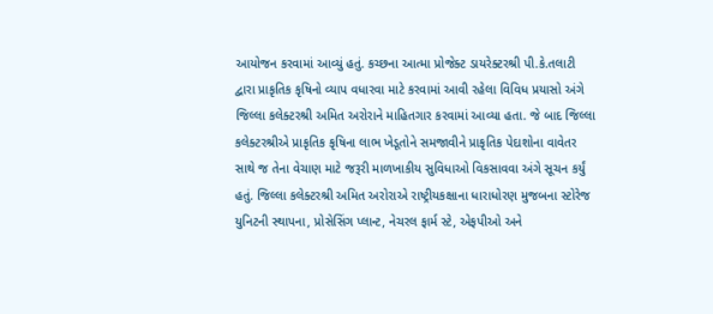આયોજન કરવામાં આવ્યું હતું. કચ્છના આત્મા પ્રોજેક્ટ ડાયરેક્ટરશ્રી પી.કે.તલાટી દ્વારા પ્રાકૃતિક કૃષિનો વ્યાપ વધારવા માટે કરવામાં આવી રહેલા વિવિધ પ્રયાસો અંગે જિલ્લા કલેક્ટરશ્રી અમિત અરોરાને માહિતગાર કરવામાં આવ્યા હતા. જે બાદ જિલ્લા કલેક્ટરશ્રીએ પ્રાકૃતિક કૃષિના લાભ ખેડૂતોને સમજાવીને પ્રાકૃતિક પેદાશોના વાવેતર સાથે જ તેના વેચાણ માટે જરૂરી માળખાકીય સુવિધાઓ વિકસાવવા અંગે સૂચન કર્યું હતું. જિલ્લા કલેક્ટરશ્રી અમિત અરોરાએ રાષ્ટ્રીયકક્ષાના ધારાધોરણ મુજબના સ્ટોરેજ યુનિટની સ્થાપના, પ્રોસેસિંગ પ્લાન્ટ, નેચરલ ફાર્મ સ્ટે, એફપીઓ અને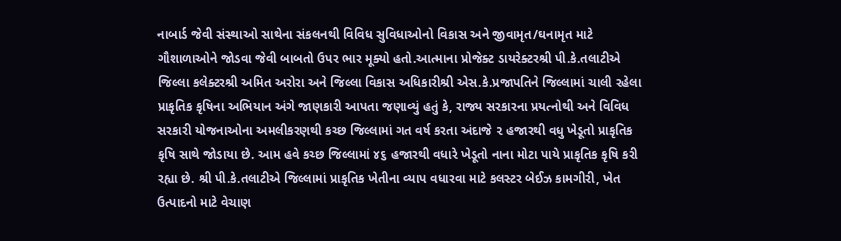નાબાર્ડ જેવી સંસ્થાઓ સાથેના સંકલનથી વિવિધ સુવિધાઓનો વિકાસ અને જીવામૃત/ઘનામૃત માટે ગૌશાળાઓને જોડવા જેવી બાબતો ઉપર ભાર મૂક્યો હતો.આત્માના પ્રોજેક્ટ ડાયરેક્ટરશ્રી પી.કે.તલાટીએ જિલ્લા કલેક્ટરશ્રી અમિત અરોરા અને જિલ્લા વિકાસ અધિકારીશ્રી એસ.કે.પ્રજાપતિને જિલ્લામાં ચાલી રહેલા પ્રાકૃતિક કૃષિના અભિયાન અંગે જાણકારી આપતા જણાવ્યું હતું કે, રાજ્ય સરકારના પ્રયત્નોથી અને વિવિધ સરકારી યોજનાઓના અમલીકરણથી કચ્છ જિલ્લામાં ગત વર્ષ કરતા અંદાજે ૨ હજારથી વધુ ખેડૂતો પ્રાકૃતિક કૃષિ સાથે જોડાયા છે. આમ હવે કચ્છ જિલ્લામાં ૪૬ હજારથી વધારે ખેડૂતો નાના મોટા પાયે પ્રાકૃતિક કૃષિ કરી રહ્યા છે. શ્રી પી.કે.તલાટીએ જિલ્લામાં પ્રાકૃતિક ખેતીના વ્યાપ વધારવા માટે કલસ્ટર બેઈઝ કામગીરી, ખેત ઉત્પાદનો માટે વેચાણ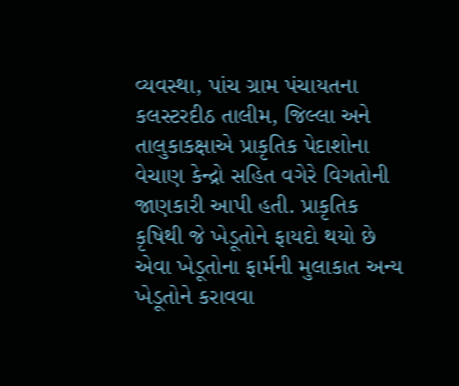વ્યવસ્થા, પાંચ ગ્રામ પંચાયતના કલસ્ટરદીઠ તાલીમ, જિલ્લા અને તાલુકાકક્ષાએ પ્રાકૃતિક પેદાશોના વેચાણ કેન્દ્રો સહિત વગેરે વિગતોની જાણકારી આપી હતી. પ્રાકૃતિક કૃષિથી જે ખેડૂતોને ફાયદો થયો છે એવા ખેડૂતોના ફાર્મની મુલાકાત અન્ય ખેડૂતોને કરાવવા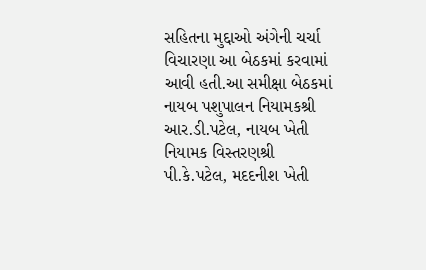સહિતના મુદ્દાઓ અંગેની ચર્ચા વિચારણા આ બેઠકમાં કરવામાં આવી હતી.આ સમીક્ષા બેઠકમાં નાયબ પશુપાલન નિયામકશ્રી આર.ડી.પટેલ, નાયબ ખેતી નિયામક વિસ્તરણશ્રી પી.કે.પટેલ, મદદનીશ ખેતી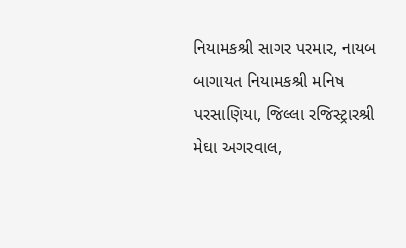નિયામકશ્રી સાગર પરમાર, નાયબ બાગાયત નિયામકશ્રી મનિષ પરસાણિયા, જિલ્લા રજિસ્ટ્રારશ્રી મેઘા અગરવાલ,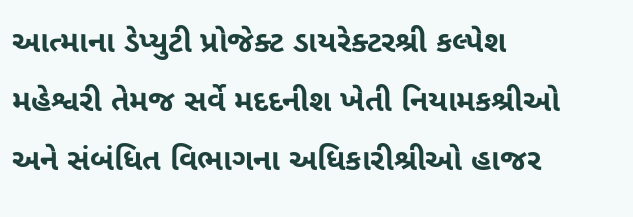આત્માના ડેપ્યુટી પ્રોજેક્ટ ડાયરેક્ટરશ્રી કલ્પેશ મહેશ્વરી તેમજ સર્વે મદદનીશ ખેતી નિયામકશ્રીઓ અને સંબંધિત વિભાગના અધિકારીશ્રીઓ હાજર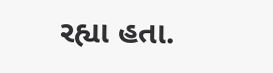રહ્યા હતા.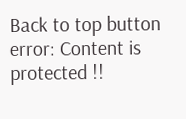Back to top button
error: Content is protected !!